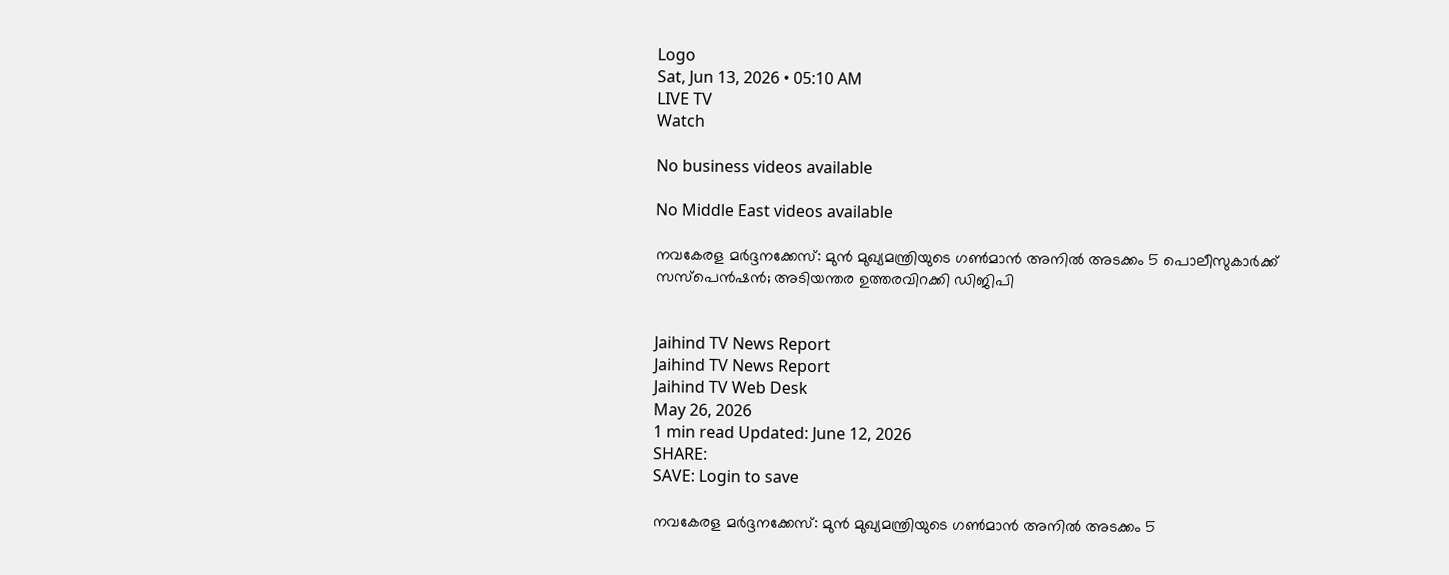Logo
Sat, Jun 13, 2026 • 05:10 AM
LIVE TV
Watch

No business videos available

No Middle East videos available

നവകേരള മർദ്ദനക്കേസ്: മുൻ മുഖ്യമന്ത്രിയുടെ ഗൺമാൻ അനിൽ അടക്കം 5 പൊലീസുകാർക്ക് സസ്പെൻഷൻ; അടിയന്തര ഉത്തരവിറക്കി ഡിജിപി


Jaihind TV News Report
Jaihind TV News Report
Jaihind TV Web Desk
May 26, 2026
1 min read Updated: June 12, 2026
SHARE:
SAVE: Login to save

നവകേരള മർദ്ദനക്കേസ്: മുൻ മുഖ്യമന്ത്രിയുടെ ഗൺമാൻ അനിൽ അടക്കം 5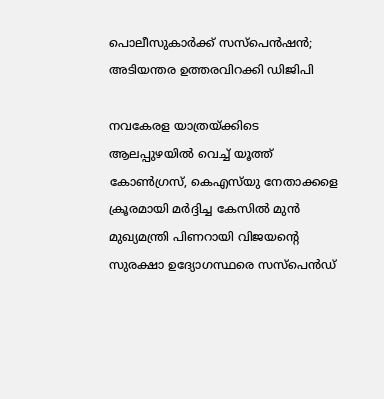പൊലീസുകാർക്ക് സസ്പെൻഷൻ; അടിയന്തര ഉത്തരവിറക്കി ഡിജിപി

നവകേരള യാത്രയ്ക്കിടെ ആലപ്പുഴയിൽ വെച്ച് യൂത്ത് കോൺഗ്രസ്, കെഎസ്‌യു നേതാക്കളെ ക്രൂരമായി മർദ്ദിച്ച കേസിൽ മുൻ മുഖ്യമന്ത്രി പിണറായി വിജയന്റെ സുരക്ഷാ ഉദ്യോഗസ്ഥരെ സസ്പെൻഡ്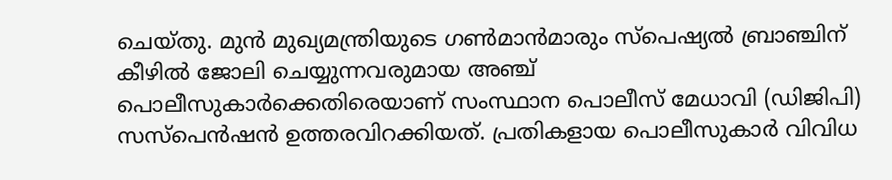ചെയ്തു. മുൻ മുഖ്യമന്ത്രിയുടെ ഗൺമാൻമാരും സ്പെഷ്യൽ ബ്രാഞ്ചിന് കീഴിൽ ജോലി ചെയ്യുന്നവരുമായ അഞ്ച് പൊലീസുകാർക്കെതിരെയാണ് സംസ്ഥാന പൊലീസ് മേധാവി (ഡിജിപി) സസ്പെൻഷൻ ഉത്തരവിറക്കിയത്. പ്രതികളായ പൊലീസുകാർ വിവിധ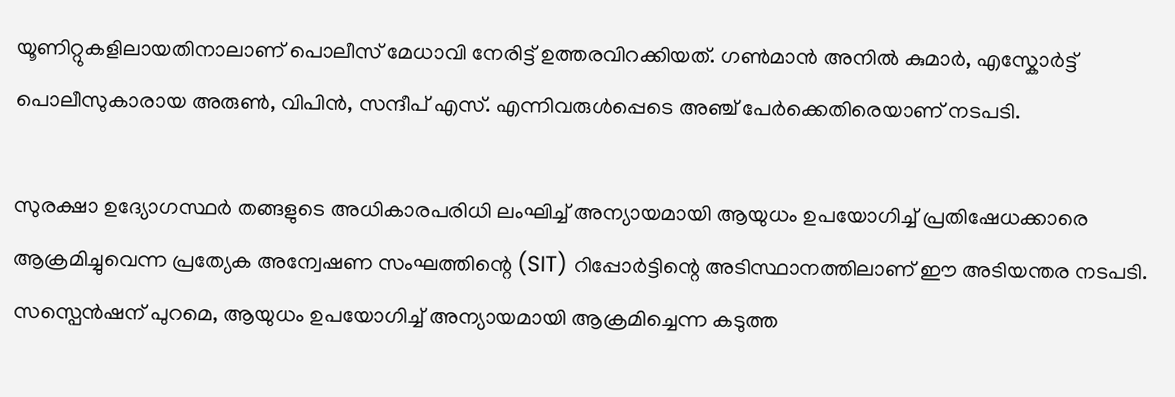യൂണിറ്റുകളിലായതിനാലാണ് പൊലീസ് മേധാവി നേരിട്ട് ഉത്തരവിറക്കിയത്. ഗൺമാൻ അനിൽ കുമാർ, എസ്കോർട്ട് പൊലീസുകാരായ അരുൺ, വിപിൻ, സന്ദീപ് എസ്. എന്നിവരുൾപ്പെടെ അഞ്ച് പേർക്കെതിരെയാണ് നടപടി.

സുരക്ഷാ ഉദ്യോഗസ്ഥർ തങ്ങളുടെ അധികാരപരിധി ലംഘിച്ച് അന്യായമായി ആയുധം ഉപയോഗിച്ച് പ്രതിഷേധക്കാരെ ആക്രമിച്ചുവെന്ന പ്രത്യേക അന്വേഷണ സംഘത്തിന്റെ (SIT) റിപ്പോർട്ടിന്റെ അടിസ്ഥാനത്തിലാണ് ഈ അടിയന്തര നടപടി. സസ്പെൻഷന് പുറമെ, ആയുധം ഉപയോഗിച്ച് അന്യായമായി ആക്രമിച്ചെന്ന കടുത്ത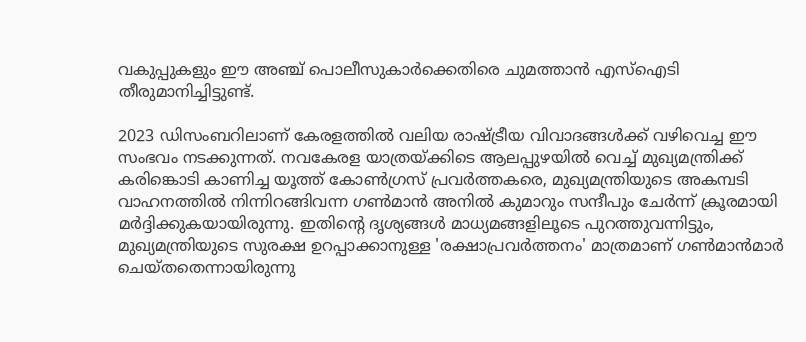വകുപ്പുകളും ഈ അഞ്ച് പൊലീസുകാർക്കെതിരെ ചുമത്താൻ എസ്ഐടി തീരുമാനിച്ചിട്ടുണ്ട്.

2023 ഡിസംബറിലാണ് കേരളത്തിൽ വലിയ രാഷ്ട്രീയ വിവാദങ്ങൾക്ക് വഴിവെച്ച ഈ സംഭവം നടക്കുന്നത്. നവകേരള യാത്രയ്ക്കിടെ ആലപ്പുഴയിൽ വെച്ച് മുഖ്യമന്ത്രിക്ക് കരിങ്കൊടി കാണിച്ച യൂത്ത് കോൺഗ്രസ് പ്രവർത്തകരെ, മുഖ്യമന്ത്രിയുടെ അകമ്പടി വാഹനത്തിൽ നിന്നിറങ്ങിവന്ന ഗൺമാൻ അനിൽ കുമാറും സന്ദീപും ചേർന്ന് ക്രൂരമായി മർദ്ദിക്കുകയായിരുന്നു. ഇതിന്റെ ദൃശ്യങ്ങൾ മാധ്യമങ്ങളിലൂടെ പുറത്തുവന്നിട്ടും, മുഖ്യമന്ത്രിയുടെ സുരക്ഷ ഉറപ്പാക്കാനുള്ള 'രക്ഷാപ്രവർത്തനം' മാത്രമാണ് ഗൺമാൻമാർ ചെയ്തതെന്നായിരുന്നു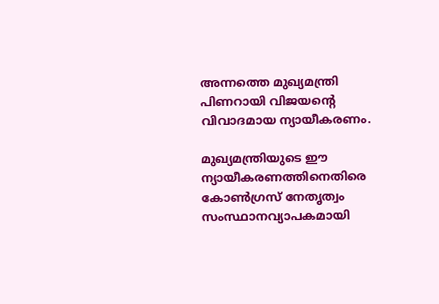അന്നത്തെ മുഖ്യമന്ത്രി പിണറായി വിജയന്റെ വിവാദമായ ന്യായീകരണം.

മുഖ്യമന്ത്രിയുടെ ഈ ന്യായീകരണത്തിനെതിരെ കോൺഗ്രസ് നേതൃത്വം സംസ്ഥാനവ്യാപകമായി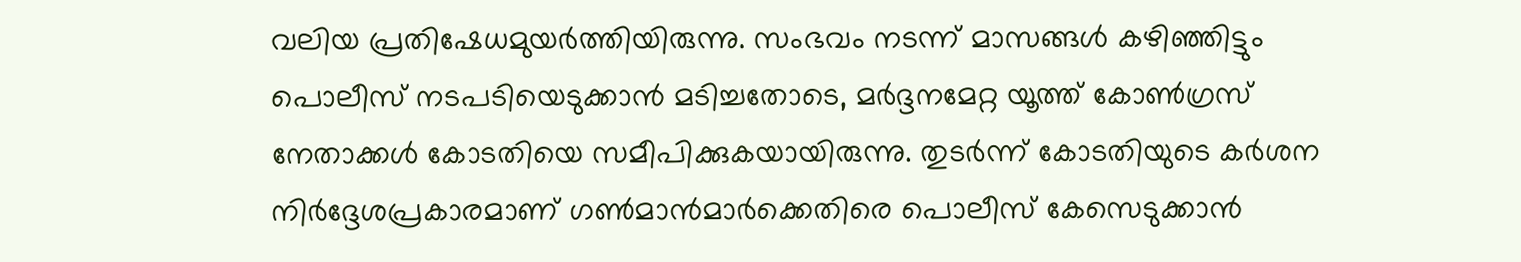വലിയ പ്രതിഷേധമുയർത്തിയിരുന്നു. സംഭവം നടന്ന് മാസങ്ങൾ കഴിഞ്ഞിട്ടും പൊലീസ് നടപടിയെടുക്കാൻ മടിച്ചതോടെ, മർദ്ദനമേറ്റ യൂത്ത് കോൺഗ്രസ് നേതാക്കൾ കോടതിയെ സമീപിക്കുകയായിരുന്നു. തുടർന്ന് കോടതിയുടെ കർശന നിർദ്ദേശപ്രകാരമാണ് ഗൺമാൻമാർക്കെതിരെ പൊലീസ് കേസെടുക്കാൻ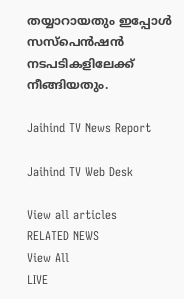തയ്യാറായതും ഇപ്പോൾ സസ്പെൻഷൻ നടപടികളിലേക്ക് നീങ്ങിയതും.

Jaihind TV News Report

Jaihind TV Web Desk

View all articles
RELATED NEWS
View All
LIVE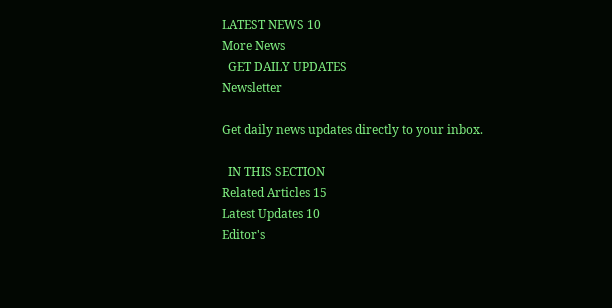LATEST NEWS 10
More News
  GET DAILY UPDATES
Newsletter

Get daily news updates directly to your inbox.

  IN THIS SECTION
Related Articles 15
Latest Updates 10
Editor's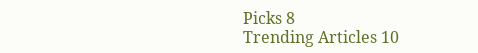Picks 8
Trending Articles 10